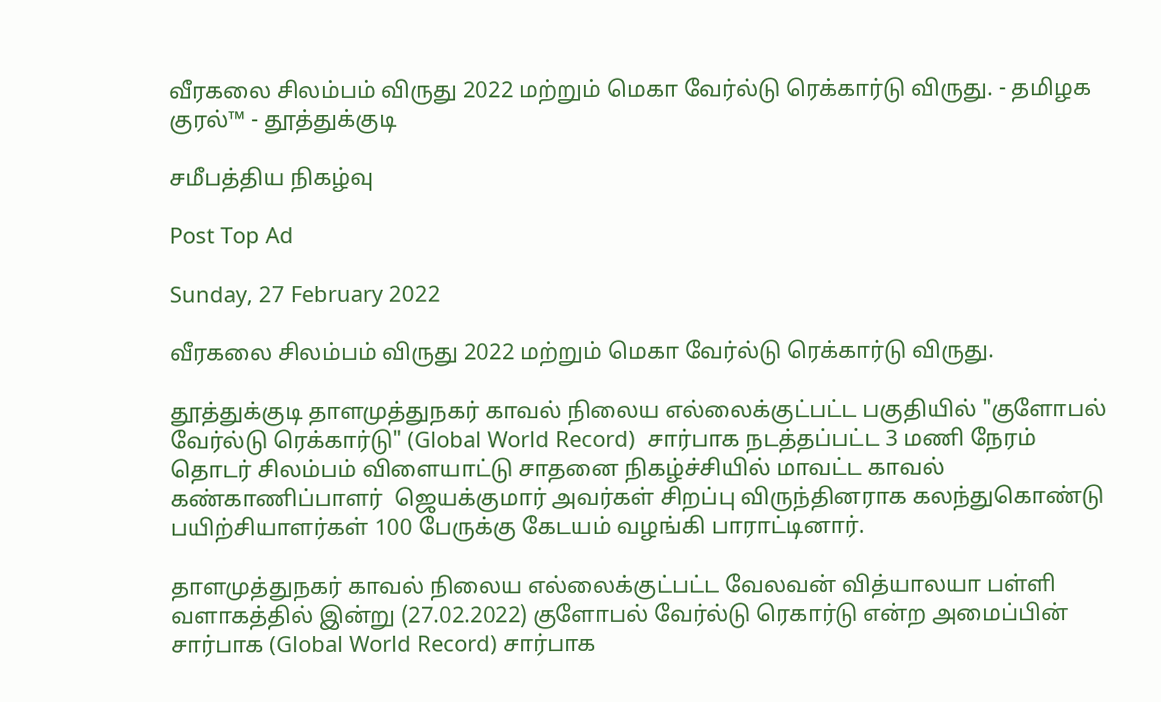வீரகலை சிலம்பம் விருது 2022 மற்றும் மெகா வேர்ல்டு ரெக்கார்டு விருது. - தமிழக குரல்™ - தூத்துக்குடி

சமீபத்திய நிகழ்வு

Post Top Ad

Sunday, 27 February 2022

வீரகலை சிலம்பம் விருது 2022 மற்றும் மெகா வேர்ல்டு ரெக்கார்டு விருது.

தூத்துக்குடி தாளமுத்துநகர் காவல் நிலைய எல்லைக்குட்பட்ட பகுதியில் "குளோபல் வேர்ல்டு ரெக்கார்டு" (Global World Record)  சார்பாக நடத்தப்பட்ட 3 மணி நேரம் தொடர் சிலம்பம் விளையாட்டு சாதனை நிகழ்ச்சியில் மாவட்ட காவல் கண்காணிப்பாளர்  ஜெயக்குமார் அவர்கள் சிறப்பு விருந்தினராக கலந்துகொண்டு பயிற்சியாளர்கள் 100 பேருக்கு கேடயம் வழங்கி பாராட்டினார்.

தாளமுத்துநகர் காவல் நிலைய எல்லைக்குட்பட்ட வேலவன் வித்யாலயா பள்ளி வளாகத்தில் இன்று (27.02.2022) குளோபல் வேர்ல்டு ரெகார்டு என்ற அமைப்பின் சார்பாக (Global World Record) சார்பாக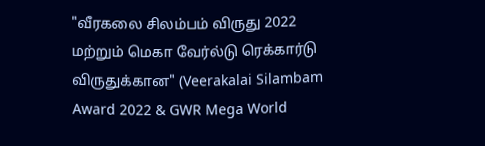"வீரகலை சிலம்பம் விருது 2022 மற்றும் மெகா வேர்ல்டு ரெக்கார்டு விருதுக்கான" (Veerakalai Silambam Award 2022 & GWR Mega World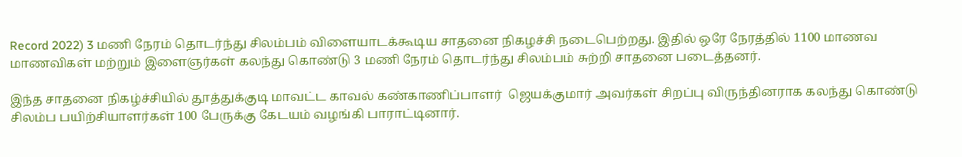Record 2022) 3 மணி நேரம் தொடர்ந்து சிலம்பம் விளையாடக்கூடிய சாதனை நிகழச்சி நடைபெற்றது. இதில் ஒரே நேரத்தில் 1100 மாணவ மாணவிகள் மற்றும் இளைஞர்கள் கலந்து கொண்டு 3 மணி நேரம் தொடர்ந்து சிலம்பம் சுற்றி சாதனை படைத்தனர்.

இந்த சாதனை நிகழ்ச்சியில் தூத்துக்குடி மாவட்ட காவல் கண்காணிப்பாளர்  ஜெயக்குமார் அவர்கள் சிறப்பு விருந்தினராக கலந்து கொண்டு சிலம்ப பயிற்சியாளர்கள் 100 பேருக்கு கேடயம் வழங்கி பாராட்டினார்.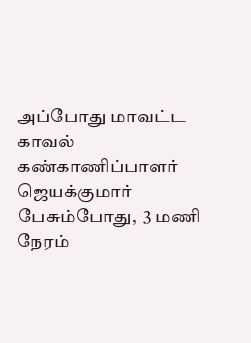அப்போது மாவட்ட காவல் கண்காணிப்பாளர் ஜெயக்குமார் பேசும்போது,  3 மணி நேரம்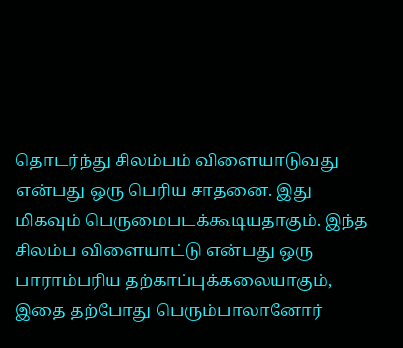தொடர்ந்து சிலம்பம் விளையாடுவது என்பது ஒரு பெரிய சாதனை. இது மிகவும் பெருமைபடக்கூடியதாகும். இந்த சிலம்ப விளையாட்டு என்பது ஒரு பாராம்பரிய தற்காப்புக்கலையாகும், இதை தற்போது பெரும்பாலானோர்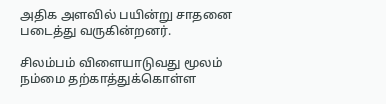அதிக அளவில் பயின்று சாதனை படைத்து வருகின்றனர்.

சிலம்பம் விளையாடுவது மூலம் நம்மை தற்காத்துக்கொள்ள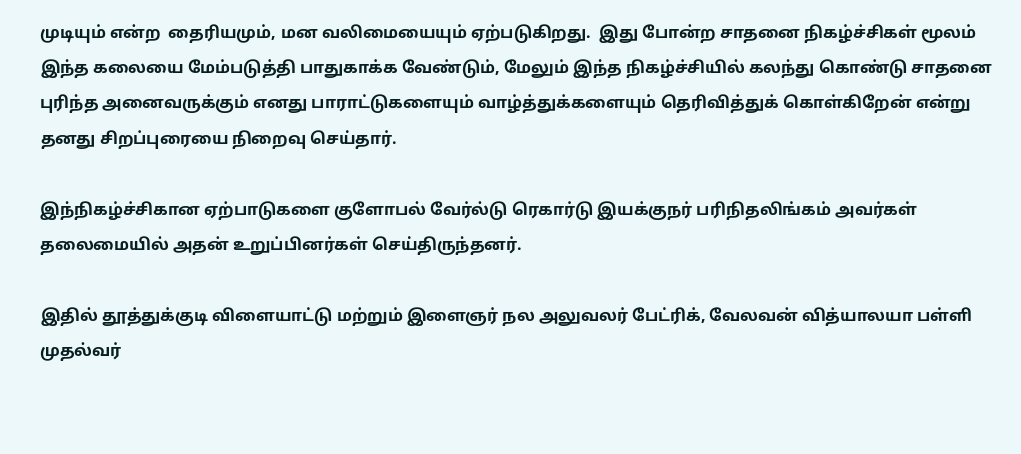முடியும் என்ற  தைரியமும், மன வலிமையையும் ஏற்படுகிறது.  இது போன்ற சாதனை நிகழ்ச்சிகள் மூலம் இந்த கலையை மேம்படுத்தி பாதுகாக்க வேண்டும், மேலும் இந்த நிகழ்ச்சியில் கலந்து கொண்டு சாதனை புரிந்த அனைவருக்கும் எனது பாராட்டுகளையும் வாழ்த்துக்களையும் தெரிவித்துக் கொள்கிறேன் என்று தனது சிறப்புரையை நிறைவு செய்தார்.

இந்நிகழ்ச்சிகான ஏற்பாடுகளை குளோபல் வேர்ல்டு ரெகார்டு இயக்குநர் பரிநிதலிங்கம் அவர்கள் தலைமையில் அதன் உறுப்பினர்கள் செய்திருந்தனர்.

இதில் தூத்துக்குடி விளையாட்டு மற்றும் இளைஞர் நல அலுவலர் பேட்ரிக், வேலவன் வித்யாலயா பள்ளி முதல்வர்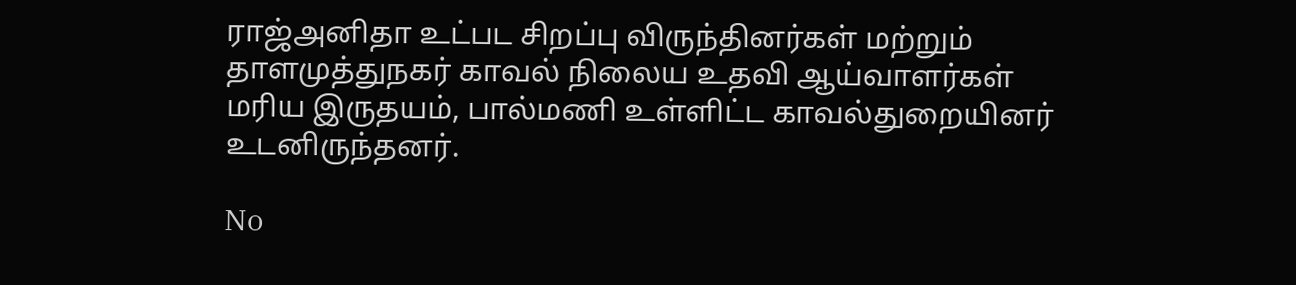ராஜ்அனிதா உட்பட சிறப்பு விருந்தினர்கள் மற்றும் தாளமுத்துநகர் காவல் நிலைய உதவி ஆய்வாளர்கள் மரிய இருதயம், பால்மணி உள்ளிட்ட காவல்துறையினர் உடனிருந்தனர்.

No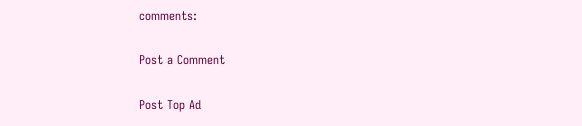comments:

Post a Comment

Post Top Ad